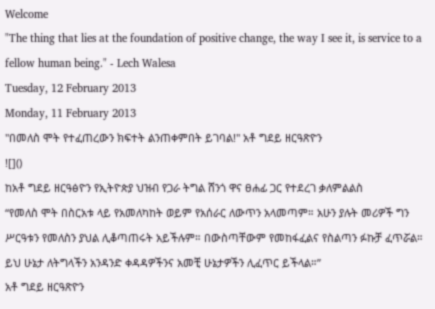Welcome
"The thing that lies at the foundation of positive change, the way I see it, is service to a fellow human being." - Lech Walesa
Tuesday, 12 February 2013
Monday, 11 February 2013
"በመለስ ሞት የተፈጠረውን ክፍተት ልንጠቀምበት ይገባል!" አቶ ግደይ ዘርዓጽዮን
![]()
ከአቶ ግደይ ዘርዓፅዮን የኢትዮጵያ ህዝብ የጋራ ትግል ሸንጎ ዋና ፀሐፊ ጋር የተደረገ ቃለምልልስ
“የመለስ ሞት በስርአቱ ላይ የአመለካከት ወይም የአሰራር ለውጥን አላመጣም። አሁን ያሉት መሪዎች ግን ሥርዓቱን የመለስን ያህል ሊቆጣጠሩት አይችሉም። በውስጣቸውም የመከፋፈልና የስልጣን ፉኩቻ ፈጥሯል። ይህ ሁኔታ ለትግላችን አንዳንድ ቀዳዳዎችንና አመቺ ሁኔታዎችን ሊፈጥር ይችላል።”
አቶ ግደይ ዘርዓጽዮን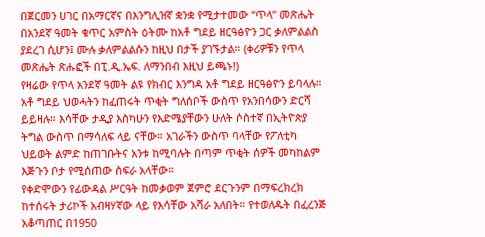በጀርመን ሀገር በአማርኛና በእንግሊዝኛ ቋንቋ የሚታተመው “ጥላ” መጽሔት በአንደኛ ዓመት ቁጥር አምስት ዕትሙ ከአቶ ግደይ ዘርዓፅዮን ጋር ቃለምልልስ ያደረገ ሲሆን፤ ሙሉ ቃለምልልሱን ከዚህ በታች ያገኙታል። (ቀሪዎቹን የጥላ መጽሔት ጽሑፎች በፒ.ዲ.ኤፍ. ለማንበብ እዚህ ይጫኑ!)
የዛሬው የጥላ አንደኛ ዓመት ልዩ የክብር እንግዳ አቶ ግደይ ዘርዓፅዮን ይባላሉ። አቶ ግደይ ህወሓትን ከፈጠሩት ጥቂት ግለሰቦች ውስጥ የአንበሳውን ድርሻ ይይዛሉ። እሳቸው ታዲያ እስካሁን የእድሜያቸውን ሁለት ሶስተኛ በኢትዮጵያ ትግል ውስጥ በማሳለፍ ላይ ናቸው። አገራችን ውስጥ ባላቸው የፖለቲካ ህይወት ልምድ ከጠገቡትና አንቱ ከሚባሉት በጣም ጥቂት ሰዎች መካከልም እጅጉን ቦታ የሚሰጠው ስፍራ አላቸው።
የቀድሞውን የፊውዳል ሥርዓት ከመቃወም ጀምሮ ደርጉንም በማፍረክረክ ከተሰሩት ታሪኮች አብዛሃኛው ላይ የእሳቸው አሻራ አለበት። የተወለዱት በፈረንጅ አቆጣጠር በ1950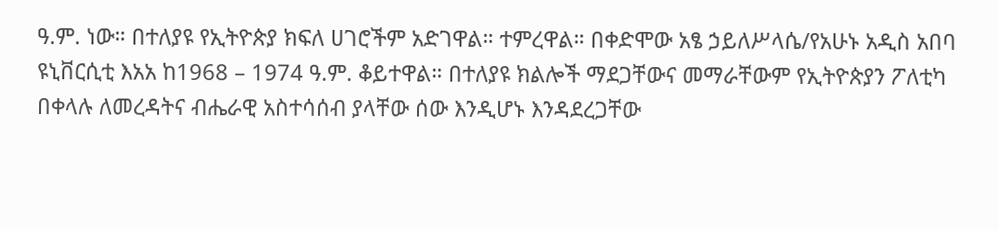ዓ.ም. ነው። በተለያዩ የኢትዮጵያ ክፍለ ሀገሮችም አድገዋል። ተምረዋል። በቀድሞው አፄ ኃይለሥላሴ/የአሁኑ አዲስ አበባ ዩኒቨርሲቲ እአአ ከ1968 – 1974 ዓ.ም. ቆይተዋል። በተለያዩ ክልሎች ማደጋቸውና መማራቸውም የኢትዮጵያን ፖለቲካ በቀላሉ ለመረዳትና ብሔራዊ አስተሳሰብ ያላቸው ሰው እንዲሆኑ እንዳደረጋቸው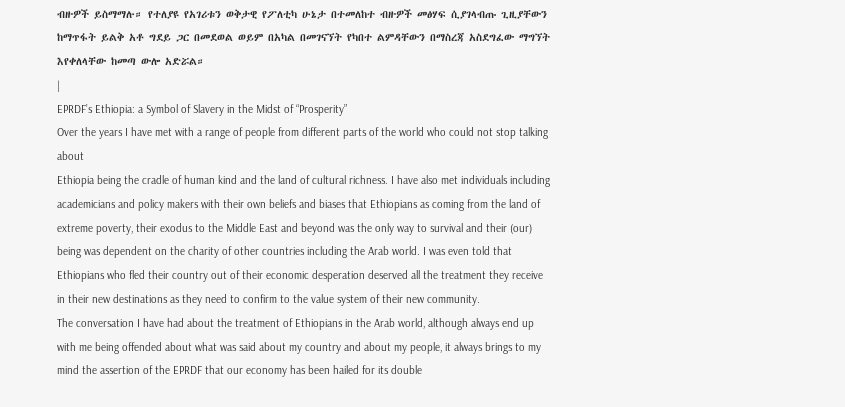ብዙዎች ይስማማሉ። የተለያዩ የአገሪቱን ወቅታዊ የፖለቲካ ሁኔታ በተመለከተ ብዙዎች መፅሃፍ ሲያገላብጡ ጊዚያቸውን ከማጥፋት ይልቅ አቶ ግደይ ጋር በመደወል ወይም በአካል በመገናኘት የካበተ ልምዳቸውን በማስረጃ አስደግፈው ማግኘት እየቀለላቸው ከመጣ ውሎ አድሯል።
|
EPRDF’s Ethiopia: a Symbol of Slavery in the Midst of “Prosperity”
Over the years I have met with a range of people from different parts of the world who could not stop talking about
Ethiopia being the cradle of human kind and the land of cultural richness. I have also met individuals including academicians and policy makers with their own beliefs and biases that Ethiopians as coming from the land of extreme poverty, their exodus to the Middle East and beyond was the only way to survival and their (our) being was dependent on the charity of other countries including the Arab world. I was even told that Ethiopians who fled their country out of their economic desperation deserved all the treatment they receive in their new destinations as they need to confirm to the value system of their new community.
The conversation I have had about the treatment of Ethiopians in the Arab world, although always end up with me being offended about what was said about my country and about my people, it always brings to my mind the assertion of the EPRDF that our economy has been hailed for its double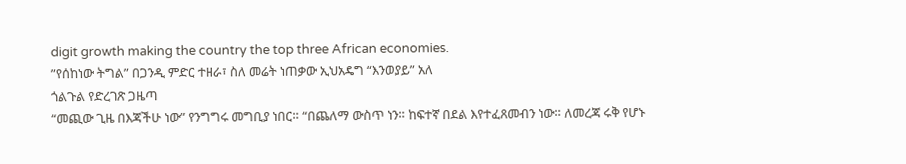digit growth making the country the top three African economies.
”የሰከነው ትግል” በጋንዲ ምድር ተዘራ፣ ስለ መሬት ነጠቃው ኢህአዴግ “እንወያይ” አለ
ጎልጉል የድረገጽ ጋዜጣ
“መጪው ጊዜ በእጃችሁ ነው” የንግግሩ መግቢያ ነበር። “በጨለማ ውስጥ ነን። ከፍተኛ በደል እየተፈጸመብን ነው። ለመረጃ ሩቅ የሆኑ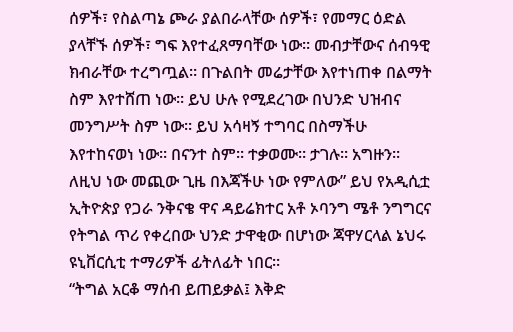ሰዎች፣ የስልጣኔ ጮራ ያልበራላቸው ሰዎች፣ የመማር ዕድል ያላቸኙ ሰዎች፣ ግፍ እየተፈጸማባቸው ነው። መብታቸውና ሰብዓዊ ክብራቸው ተረግጧል። በጉልበት መሬታቸው እየተነጠቀ በልማት ስም እየተሸጠ ነው። ይህ ሁሉ የሚደረገው በህንድ ህዝብና መንግሥት ስም ነው። ይህ አሳዛኝ ተግባር በስማችሁ እየተከናወነ ነው። በናንተ ስም። ተቃወሙ። ታገሉ። አግዙን። ለዚህ ነው መጪው ጊዜ በእጃችሁ ነው የምለው” ይህ የአዲሲቷ ኢትዮጵያ የጋራ ንቅናቄ ዋና ዳይሬክተር አቶ ኦባንግ ሜቶ ንግግርና የትግል ጥሪ የቀረበው ህንድ ታዋቂው በሆነው ጃዋሃርላል ኔህሩ ዩኒቨርሲቲ ተማሪዎች ፊትለፊት ነበር።
“ትግል አርቆ ማሰብ ይጠይቃል፤ እቅድ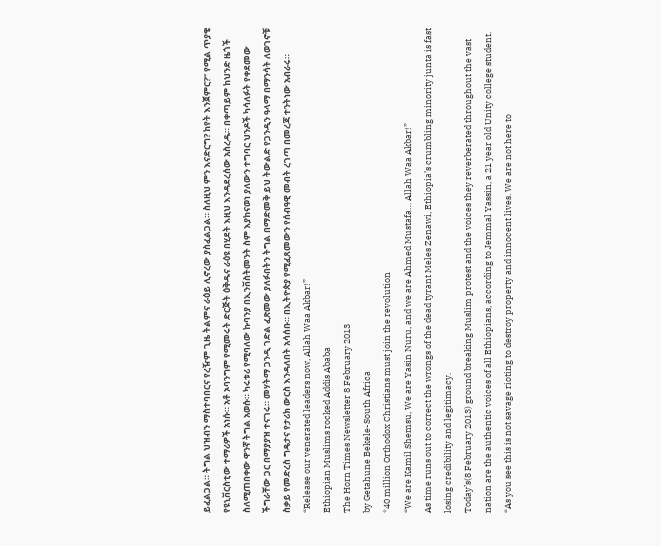ይፈልጋል። ትግል ህዝብን ማስተባበርና የረዥም ጊዜ ትልምና ራዕይ ሊኖረው ያስፈልጋል። ስለዚህ ምን እናድርግ? ከየት እንጀምር?” የሚል ጥያቄ የዩኒቨርስቲው ተማሪዎች አነሱ። አቶ ኦባንግም የሚመሩት ድርጅት ዕቅዱና ራዕዩ በሂደት እዚህ እንዳደረሰው አስረዱ። በቀጣይም ከህንድ ዜጎች ስለሚጠበቀው ዋንኛ ትግል አወሱ። ካሩቱሪ የሚባለው ኩባንያ በኢንቨስትመንት ስም እያከናወነ ያለውን ተግባር ህንዶች ካሳለፉት የቀደመው ችግራቸው ጋር በማያያዝ ተናገሩ። መሃትማ ጋንዲ ገድል ፈጽመው ያለፉበትን ትግል በማድመቅ ይህ ትውልድ የጋንዲን ዓላማ በማንሳት ለወገኖቹ ስቃይ የመድረስ ግዴታና የታሪክ ውርስ እንዳለበት አሳሰቡ። በኢትዮጵያ የሚፈጸመውን የሰብዓዊ መብት ረገጣ በመረጃ ተንትነው አብራሩ።
“Release our venerated leaders now, Allah Waa Akbar!”
Ethiopian Muslims rocked Addis Ababa
The Horn Times Newsletter 8 February 2013
by Getahune Bekele-South Africa
*40 million Orthodox Christians must join the revolution
“We are Kamil Shemsu, We are Yasin Nuru, and we are Ahmed Mustafa… Allah Waa Akbar!”
As time runs out to correct the wrongs of the dead tyrant Meles Zenawi, Ethiopia’s crumbling minority junta is fast losing credibility and legitimacy.
Today’s(8 February 2013) ground breaking Muslim protest and the voices they reverberated throughout the vast nation are the authentic voices of all Ethiopians, according to Jemmal Yassin, a 21 year old Unity college student.
“As you see this is not savage rioting to destroy property and innocent lives. We are not here to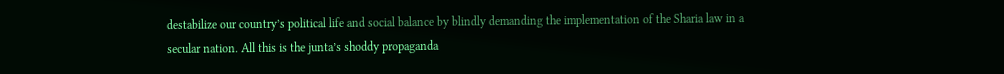destabilize our country’s political life and social balance by blindly demanding the implementation of the Sharia law in a secular nation. All this is the junta’s shoddy propaganda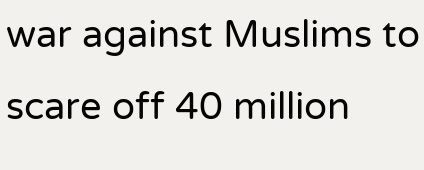war against Muslims to scare off 40 million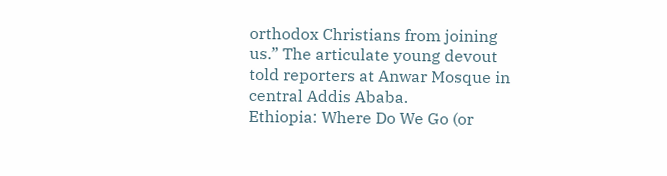orthodox Christians from joining us.” The articulate young devout told reporters at Anwar Mosque in central Addis Ababa.
Ethiopia: Where Do We Go (or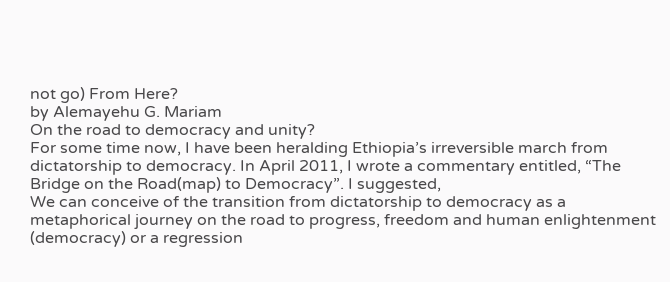not go) From Here?
by Alemayehu G. Mariam
On the road to democracy and unity?
For some time now, I have been heralding Ethiopia’s irreversible march from dictatorship to democracy. In April 2011, I wrote a commentary entitled, “The Bridge on the Road(map) to Democracy”. I suggested,
We can conceive of the transition from dictatorship to democracy as a metaphorical journey on the road to progress, freedom and human enlightenment (democracy) or a regression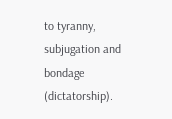to tyranny, subjugation and bondage (dictatorship).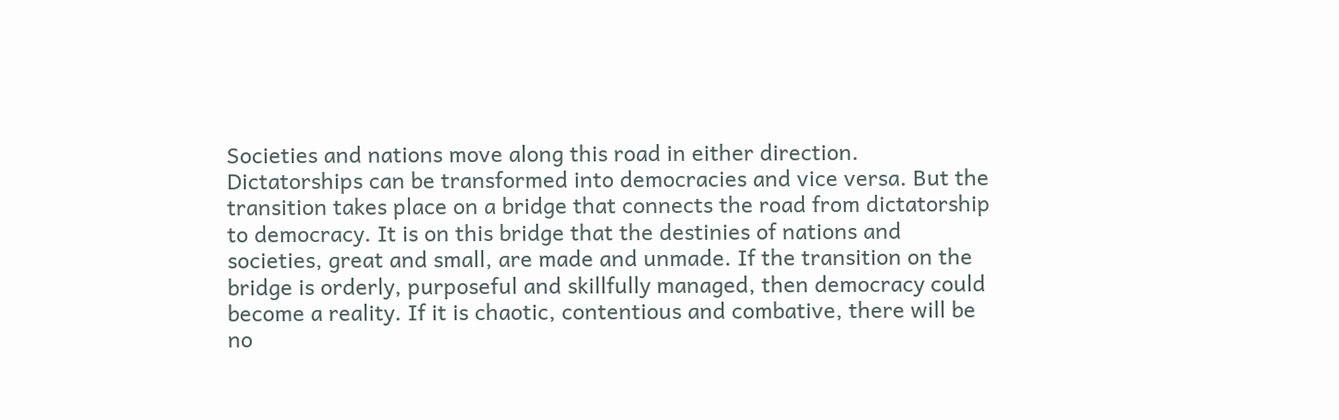Societies and nations move along this road in either direction. Dictatorships can be transformed into democracies and vice versa. But the transition takes place on a bridge that connects the road from dictatorship to democracy. It is on this bridge that the destinies of nations and societies, great and small, are made and unmade. If the transition on the bridge is orderly, purposeful and skillfully managed, then democracy could become a reality. If it is chaotic, contentious and combative, there will be no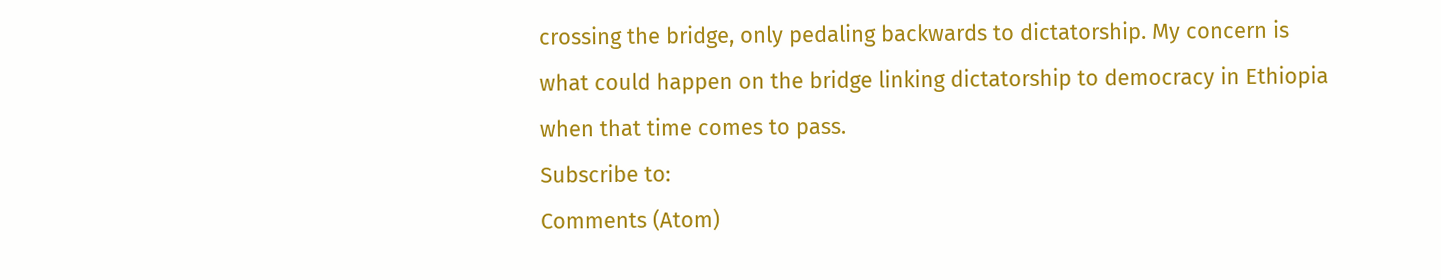crossing the bridge, only pedaling backwards to dictatorship. My concern is what could happen on the bridge linking dictatorship to democracy in Ethiopia when that time comes to pass.
Subscribe to:
Comments (Atom)